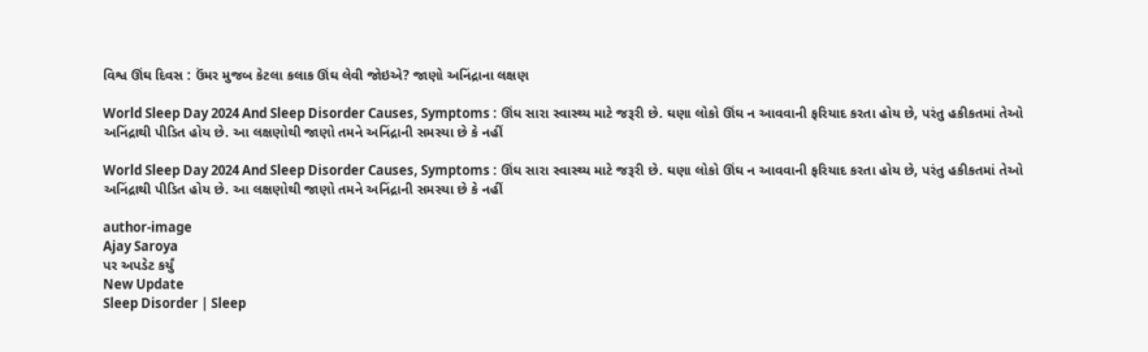વિશ્વ ઊંઘ દિવસ : ઉંમર મુજબ કેટલા કલાક ઊંઘ લેવી જોઇએ? જાણો અનિંદ્રાના લક્ષણ

World Sleep Day 2024 And Sleep Disorder Causes, Symptoms : ઊંઘ સારા સ્વાસ્થ્ય માટે જરૂરી છે. ઘણા લોકો ઊંઘ ન આવવાની ફરિયાદ કરતા હોય છે, પરંતુ હકીકતમાં તેઓ અનિંદ્રાથી પીડિત હોય છે. આ લક્ષણોથી જાણો તમને અનિંદ્રાની સમસ્યા છે કે નહીં

World Sleep Day 2024 And Sleep Disorder Causes, Symptoms : ઊંઘ સારા સ્વાસ્થ્ય માટે જરૂરી છે. ઘણા લોકો ઊંઘ ન આવવાની ફરિયાદ કરતા હોય છે, પરંતુ હકીકતમાં તેઓ અનિંદ્રાથી પીડિત હોય છે. આ લક્ષણોથી જાણો તમને અનિંદ્રાની સમસ્યા છે કે નહીં

author-image
Ajay Saroya
પર અપડેટ કર્યું
New Update
Sleep Disorder | Sleep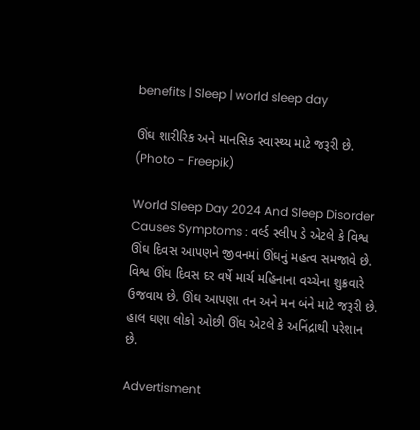benefits | Sleep | world sleep day

ઊંઘ શારીરિક અને માનસિક સ્વાસ્થ્ય માટે જરૂરી છે. (Photo - Freepik)

World Sleep Day 2024 And Sleep Disorder Causes Symptoms : વર્લ્ડ સ્લીપ ડે એટલે કે વિશ્વ ઊંઘ દિવસ આપણને જીવનમાં ઊંઘનું મહત્વ સમજાવે છે. વિશ્વ ઊંઘ દિવસ દર વર્ષે માર્ચ મહિનાના વચ્ચેના શુક્રવારે ઉજવાય છે. ઊંઘ આપણા તન અને મન બંને માટે જરૂરી છે. હાલ ઘણા લોકો ઓછી ઊંઘ એટલે કે અનિંદ્રાથી પરેશાન છે.

Advertisment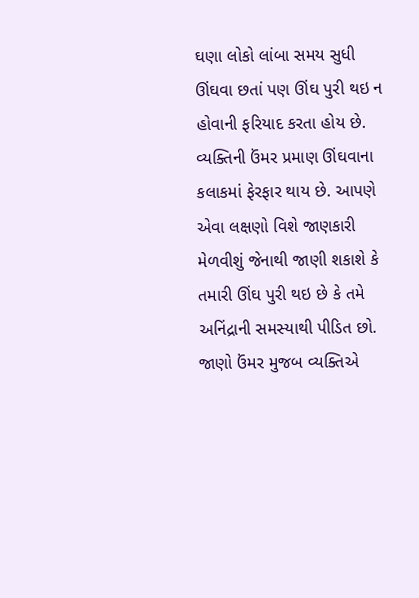ઘણા લોકો લાંબા સમય સુધી ઊંઘવા છતાં પણ ઊંઘ પુરી થઇ ન હોવાની ફરિયાદ કરતા હોય છે. વ્યક્તિની ઉંમર પ્રમાણ ઊંઘવાના કલાકમાં ફેરફાર થાય છે. આપણે એવા લક્ષણો વિશે જાણકારી મેળવીશું જેનાથી જાણી શકાશે કે તમારી ઊંઘ પુરી થઇ છે કે તમે અનિંદ્રાની સમસ્યાથી પીડિત છો. જાણો ઉંમર મુજબ વ્યક્તિએ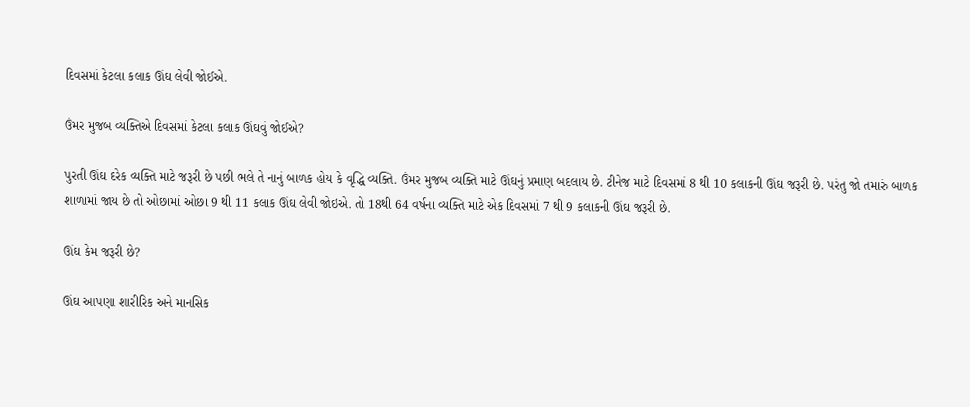દિવસમાં કેટલા કલાક ઊંઘ લેવી જોઈએ.

ઉંમર મુજબ વ્યક્તિએ દિવસમાં કેટલા કલાક ઊંઘવું જોઈએ?

પુરતી ઊંઘ દરેક વ્યક્તિ માટે જરૂરી છે પછી ભલે તે નાનું બાળક હોય કે વૃદ્ધિ વ્યક્તિ. ઉંમર મુજબ વ્યક્તિ માટે ઊંઘનું પ્રમાણ બદલાય છે. ટીનેજ માટે દિવસમાં 8 થી 10 કલાકની ઊંઘ જરૂરી છે. પરંતુ જો તમારું બાળક શાળામાં જાય છે તો ઓછામાં ઓછા 9 થી 11 કલાક ઊંઘ લેવી જોઇએ. તો 18થી 64 વર્ષના વ્યક્તિ માટે એક દિવસમાં 7 થી 9 કલાકની ઊંઘ જરૂરી છે.

ઊંઘ કેમ જરૂરી છે?

ઊંઘ આપણા શારીરિક અને માનસિક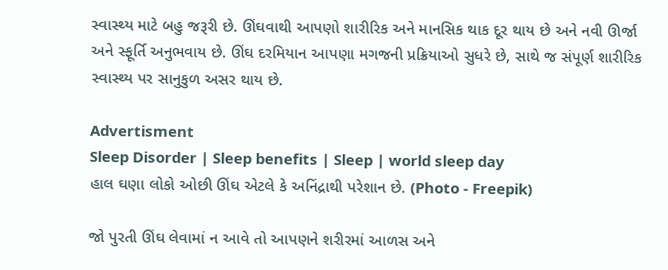સ્વાસ્થ્ય માટે બહુ જરૂરી છે. ઊંઘવાથી આપણો શારીરિક અને માનસિક થાક દૂર થાય છે અને નવી ઊર્જા અને સ્ફૂર્તિ અનુભવાય છે. ઊંઘ દરમિયાન આપણા મગજની પ્રક્રિયાઓ સુધરે છે, સાથે જ સંપૂર્ણ શારીરિક સ્વાસ્થ્ય પર સાનુકુળ અસર થાય છે.

Advertisment
Sleep Disorder | Sleep benefits | Sleep | world sleep day
હાલ ઘણા લોકો ઓછી ઊંઘ એટલે કે અનિંદ્રાથી પરેશાન છે. (Photo - Freepik)

જો પુરતી ઊંઘ લેવામાં ન આવે તો આપણને શરીરમાં આળસ અને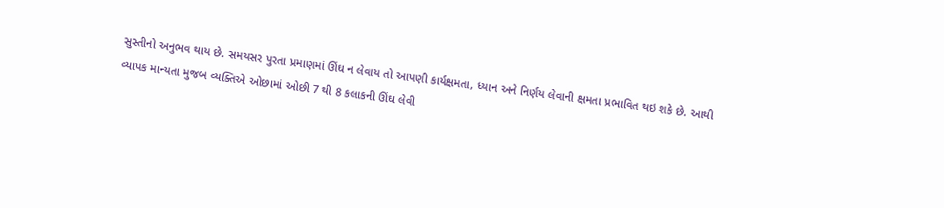સુસ્તીનો અનુભવ થાય છે. સમયસર પુરતા પ્રમાણમાં ઊંઘ ન લેવાય તો આપણી કાર્યક્ષમતા, ધ્યાન અને નિર્ણય લેવાની ક્ષમતા પ્રભાવિત થઇ શકે છે. આથી વ્યાપક માન્યતા મુજબ વ્યક્તિએ ઓછામાં ઓછી 7 થી 8 કલાકની ઊંઘ લેવી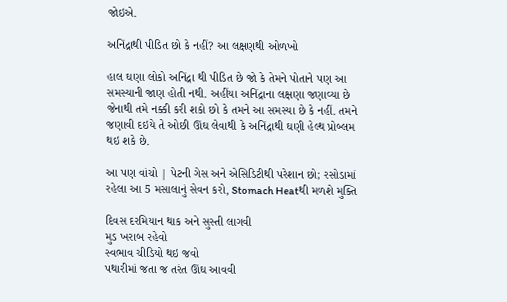જોઇએ.

અનિંદ્રાથી પીડિત છો કે નહીં? આ લક્ષણથી ઓળખો

હાલ ઘણા લોકો અનિંદ્રા થી પીડિત છે જો કે તેમને પોતાને પણ આ સમસ્યાની જાણ હોતી નથી. અહીંયા અનિંદ્રાના લક્ષણા જણાવ્યા છે જેનાથી તમે નક્કી કરી શકો છો કે તમને આ સમસ્યા છે કે નહીં. તમને જણાવી દઇયે તે ઓછી ઊંઘ લેવાથી કે અનિંદ્રાથી ઘણી હેલ્થ પ્રોબ્લમ થઇ શકે છે.

આ પણ વાંચો | પેટની ગેસ અને એસિડિટીથી પરેશાન છો; રસોડામાં રહેલા આ 5 મસાલાનું સેવન કરો, Stomach Heatથી મળશે મુક્તિ

દિવસ દરમિયાન થાક અને સુસ્તી લાગવી
મુડ ખરાબ રહેવો
સ્વભાવ ચીડિયો થઇ જવો
પથારીમાં જતા જ તરંત ઊંઘ આવવી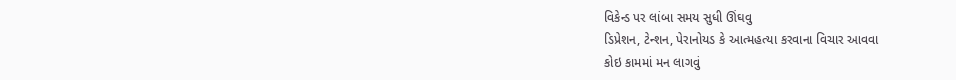વિકેન્ડ પર લાંબા સમય સુધી ઊંઘવુ
ડિપ્રેશન, ટેન્શન, પેરાનોયડ કે આત્મહત્યા કરવાના વિચાર આવવા
કોઇ કામમાં મન લાગવું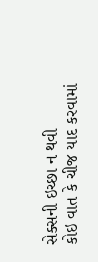સેક્સની ઇચ્છા ન થવી
કોઇ વાત કે ચીજ યાદ કરવામાં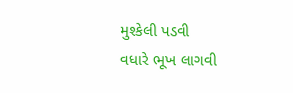મુશ્કેલી પડવી
વધારે ભૂખ લાગવી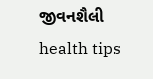જીવનશૈલી health tips